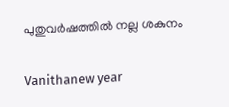പുതുവര്‍ഷത്തില്‍ നല്ല ശകുനം

Vanithanew year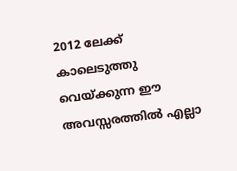2012 ലേക്ക് കാലെടുത്തു വെയ്ക്കുന്ന ഈ അവസ്സരത്തില്‍ എല്ലാ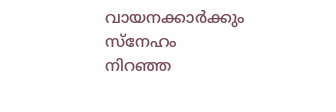വായനക്കാര്‍ക്കും സ്നേഹം നിറഞ്ഞ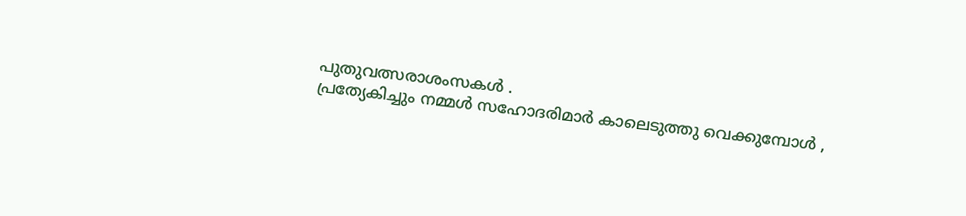പുതുവത്സരാശംസകള്‍ .
പ്രത്യേകിച്ചും നമ്മള്‍ സഹോദരിമാര്‍ കാലെടുത്തു വെക്കുമ്പോള്‍ ,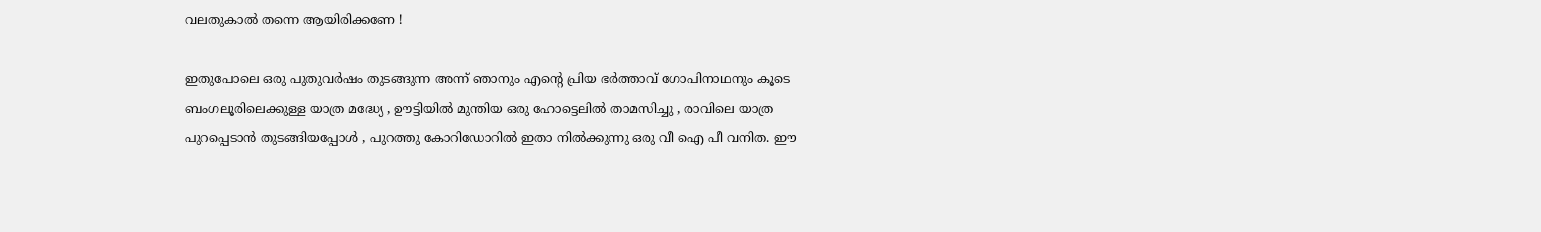വലതുകാല്‍ തന്നെ ആയിരിക്കണേ !

ഇതുപോലെ ഒരു പുതുവര്‍ഷം തുടങ്ങുന്ന അന്ന് ഞാനും എന്റെ പ്രിയ ഭര്‍ത്താവ് ഗോപിനാഥനും കൂടെ
ബംഗലൂരിലെക്കുള്ള യാത്ര മദ്ധ്യേ , ഊട്ടിയില്‍ മുന്തിയ ഒരു ഹോട്ടെലില്‍ താമസിച്ചു , രാവിലെ യാത്ര
പുറപ്പെടാന്‍ തുടങ്ങിയപ്പോള്‍ , പുറത്തു കോറിഡോറില്‍ ഇതാ നില്‍ക്കുന്നു ഒരു വീ ഐ പീ വനിത. ഈ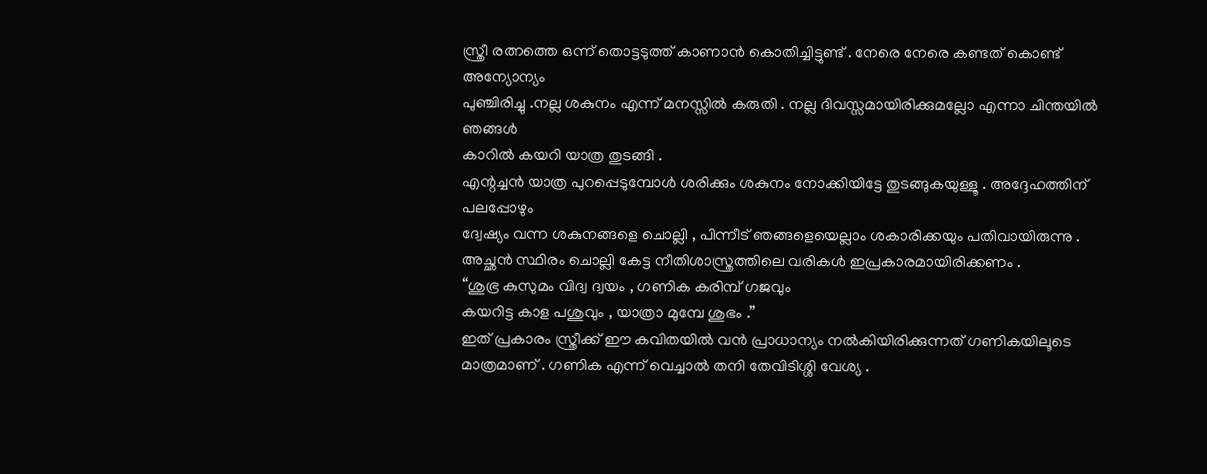സ്ത്രീ രത്നത്തെ ഒന്ന് തൊട്ടടുത്ത്‌ കാണാന്‍ കൊതിച്ചിട്ടുണ്ട് . നേരെ നേരെ കണ്ടത് കൊണ്ട് അന്യോന്യം
പുഞ്ചിരിച്ചു .നല്ല ശകുനം എന്ന്‌ മനസ്സില്‍ കരുതി . നല്ല ദിവസ്സമായിരിക്കുമല്ലോ എന്നാ ചിന്തയില്‍ ഞങ്ങള്‍
കാറില്‍ കയറി യാത്ര തുടങ്ങി .
എന്റച്ചന്‍ യാത്ര പുറപ്പെടുമ്പോള്‍ ശരിക്കും ശകുനം നോക്കിയിട്ടേ തുടങ്ങുകയുള്ളൂ . അദ്ദേഹത്തിന് പലപ്പോഴും
ദ്വേഷ്യം വന്ന ശകുനങ്ങളെ ചൊല്ലി , പിന്നീട് ഞങ്ങളെയെല്ലാം ശകാരിക്കയും പതിവായിരുന്നു .
അച്ഛന്‍ സ്ഥിരം ചൊല്ലി കേട്ട നീതിശാസ്ത്രത്തിലെ വരികള്‍ ഇപ്രകാരമായിരിക്കണം .
“ശുഭ്ര കുസുമം വിദ്വ ദ്വയം , ഗണിക കരിമ്പ് ഗജവും
കയറിട്ട കാള പശുവും , യാത്രാ മുമ്പേ ശുഭം .”
ഇത് പ്രകാരം സ്ത്രീക്ക് ഈ കവിതയില്‍ വന്‍ പ്രാധാന്യം നല്‍കിയിരിക്കുന്നത് ഗണികയിലൂടെ
മാത്രമാണ് . ഗണിക എന്ന്‌ വെച്ചാല്‍ തനി തേവിടിശ്ശി വേശ്യ .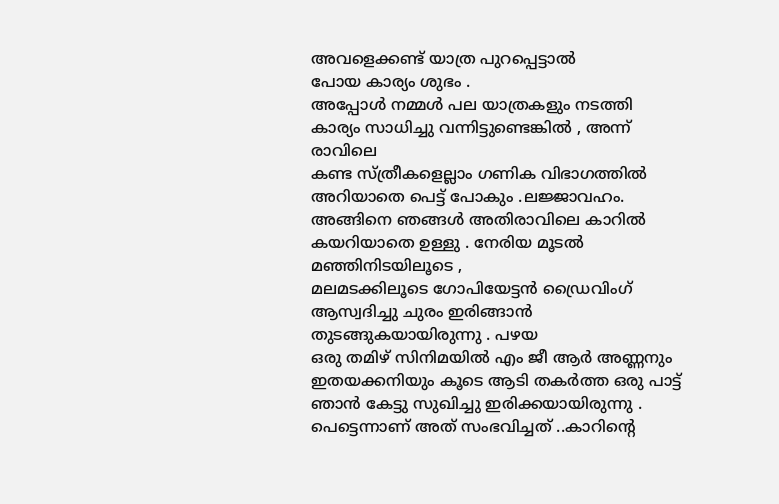അവളെക്കണ്ട് യാത്ര പുറപ്പെട്ടാല്‍
പോയ കാര്യം ശുഭം .
അപ്പോള്‍ നമ്മള്‍ പല യാത്രകളും നടത്തി കാര്യം സാധിച്ചു വന്നിട്ടുണ്ടെങ്കില്‍ , അന്ന് രാവിലെ
കണ്ട സ്ത്രീകളെല്ലാം ഗണിക വിഭാഗത്തില്‍ അറിയാതെ പെട്ട് പോകും .ലജ്ജാവഹം.
അങ്ങിനെ ഞങ്ങള്‍ അതിരാവിലെ കാറില്‍ കയറിയാതെ ഉള്ളു . നേരിയ മൂടല്‍ മഞ്ഞിനിടയിലൂടെ ,
മലമടക്കിലൂടെ ഗോപിയേട്ടന്‍ ഡ്രൈവിംഗ് ആസ്വദിച്ചു ചുരം ഇരിങ്ങാന്‍ തുടങ്ങുകയായിരുന്നു . പഴയ
ഒരു തമിഴ് സിനിമയില്‍ എം ജീ ആര്‍ അണ്ണനും ഇതയക്കനിയും കൂടെ ആടി തകര്‍ത്ത ഒരു പാട്ട്
ഞാന്‍ കേട്ടു സുഖിച്ചു ഇരിക്കയായിരുന്നു .
പെട്ടെന്നാണ് അത് സംഭവിച്ചത് ..കാറിന്റെ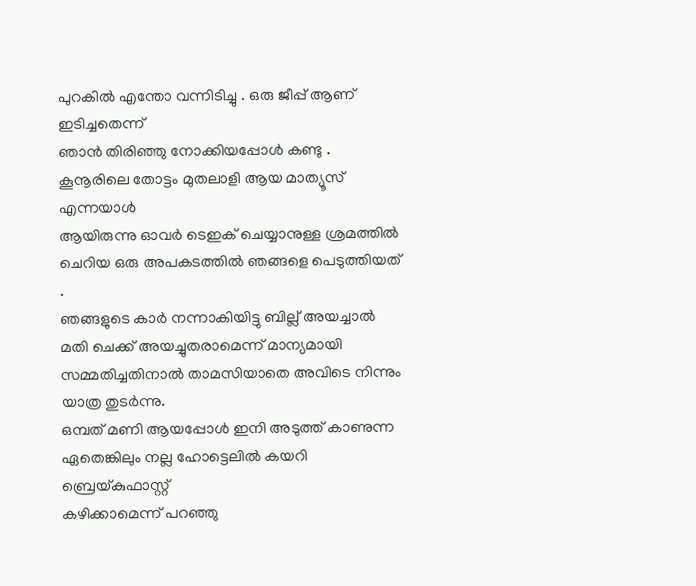പുറകില്‍ എന്തോ വന്നിടിച്ചു . ഒരു ജീപ്പ് ആണ് ഇടിച്ചതെന്ന്
ഞാന്‍ തിരിഞ്ഞു നോക്കിയപ്പോള്‍ കണ്ടു . കൂനൂരിലെ തോട്ടം മുതലാളി ആയ മാത്യൂസ് എന്നയാള്‍
ആയിരുന്നു ഓവര്‍ ടെഇക് ചെയ്യാനുള്ള ശ്രമത്തില്‍ ചെറിയ ഒരു അപകടത്തില്‍ ഞങ്ങളെ പെടുത്തിയത് .
ഞങ്ങളുടെ കാര്‍ നന്നാകിയിട്ടു ബില്ല് അയച്ചാല്‍ മതി ചെക്ക് അയച്ചുതരാമെന്ന് മാന്യമായി
സമ്മതിച്ചതിനാല്‍ താമസിയാതെ അവിടെ നിന്നും യാത്ര തുടര്‍ന്നു.
ഒമ്പത് മണി ആയപ്പോള്‍ ഇനി അടുത്ത് കാണുന്ന ഏതെങ്കിലും നല്ല ഹോട്ടെലില്‍ കയറി ബ്രെയ്കുഫാസ്റ്റ്
കഴിക്കാമെന്ന് പറഞ്ഞു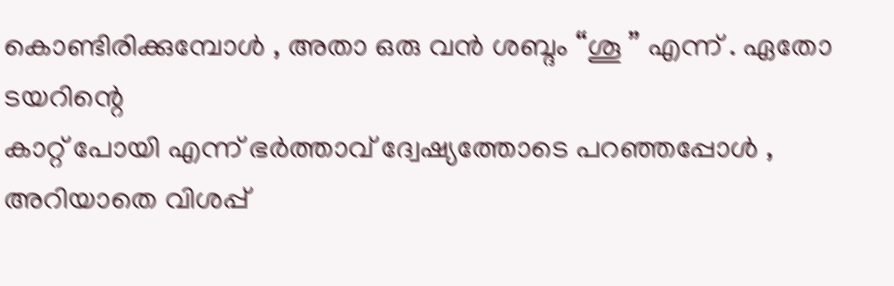കൊണ്ടിരിക്കുമ്പോള്‍ , അതാ ഒരു വന്‍ ശബ്ദം “ശൂ ” എന്ന്‌ . ഏതോ ടയറിന്റെ
കാറ്റ് പോയി എന്ന്‌ ഭര്‍ത്താവ് ദ്വേഷ്യത്തോടെ പറഞ്ഞപ്പോള്‍ , അറിയാതെ വിശപ്പ്‌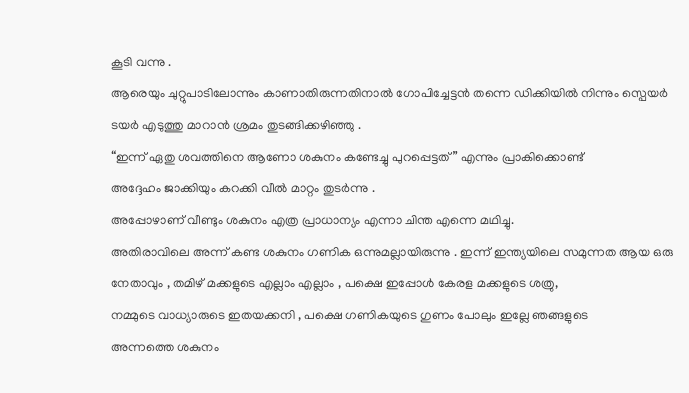കൂടി വന്നു .
ആരെയും ചുറ്റുപാടിലോന്നും കാണാതിരുന്നതിനാല്‍ ഗോപിച്ചേട്ടന്‍ തന്നെ ഡിക്കിയില്‍ നിന്നും സ്പെയര്‍
ടയര്‍ എടുത്തു മാറാന്‍ ശ്രമം തുടങ്ങിക്കഴിഞ്ഞു .
“ഇന്ന് ഏതു ശവത്തിനെ ആണോ ശകുനം കണ്ടേച്ചു പുറപ്പെട്ടത്‌ ” എന്നും പ്രാകിക്കൊണ്ട്‌
അദ്ദേഹം ജാക്കിയും കറക്കി വീല്‍ മാറ്റം തുടര്‍ന്നു .
അപ്പോഴാണ് വീണ്ടും ശകുനം എത്ര പ്രാധാന്യം എന്നാ ചിന്ത എന്നെ മഥിച്ചു.
അതിരാവിലെ അന്ന് കണ്ട ശകുനം ഗണിക ഒന്നുമല്ലായിരുന്നു . ഇന്ന് ഇന്ത്യയിലെ സമുന്നത ആയ ഒരു
നേതാവും , തമിഴ് മക്കളുടെ എല്ലാം എല്ലാം , പക്ഷെ ഇപ്പോള്‍ കേരള മക്കളുടെ ശത്രു,
നമ്മുടെ വാധ്യാരുടെ ഇതയക്കനി , പക്ഷെ ഗണികയുടെ ഗുണം പോലും ഇല്ലേ ഞങ്ങളുടെ
അന്നത്തെ ശകുനം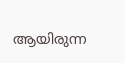ആയിരുന്ന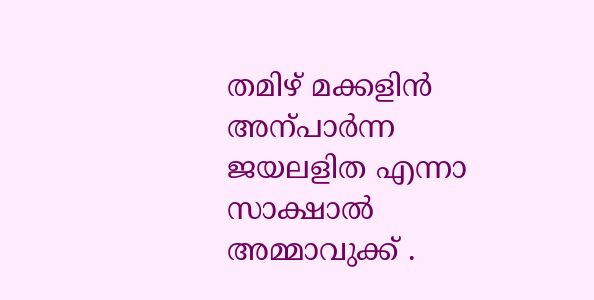തമിഴ് മക്കളിന്‍ അന്പാര്‍ന്ന ജയലളിത എന്നാ സാക്ഷാല്‍
അമ്മാവുക്ക് .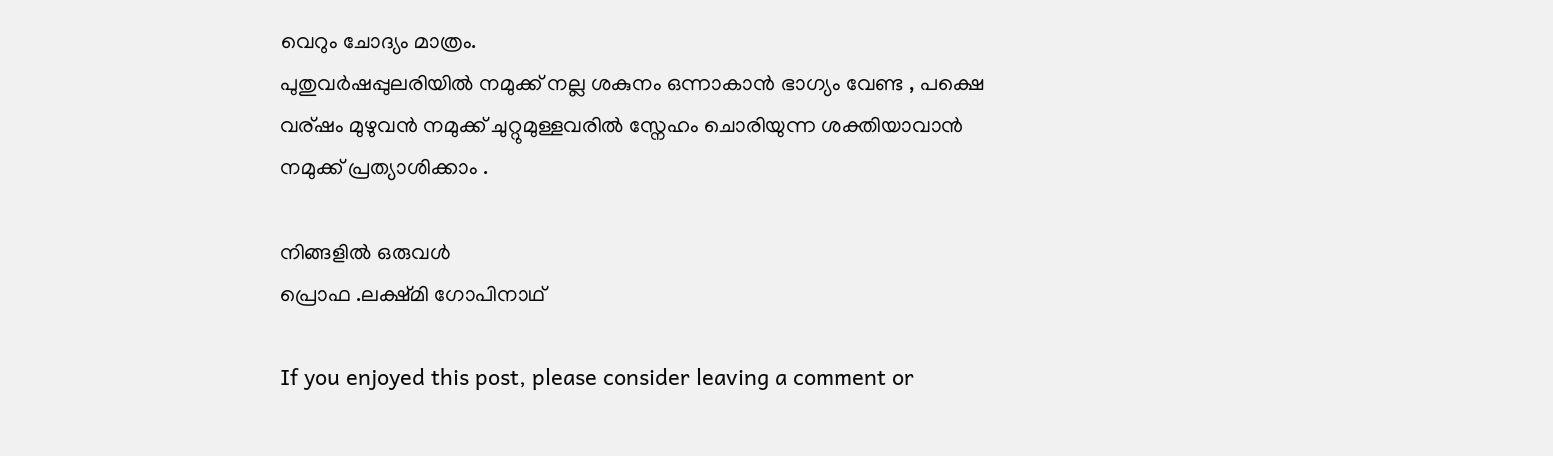വെറും ചോദ്യം മാത്രം.
പുതുവര്‍ഷപ്പുലരിയില്‍ നമുക്ക് നല്ല ശകുനം ഒന്നാകാന്‍ ഭാഗ്യം വേണ്ട , പക്ഷെ
വര്ഷം മുഴുവന്‍ നമുക്ക് ചുറ്റുമുള്ളവരില്‍ സ്നേഹം ചൊരിയുന്ന ശക്തിയാവാന്‍
നമുക്ക് പ്രത്യാശിക്കാം .

നിങ്ങളില്‍ ഒരുവള്‍
പ്രൊഫ .ലക്ഷ്മി ഗോപിനാഥ്

If you enjoyed this post, please consider leaving a comment or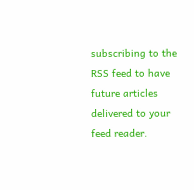subscribing to the RSS feed to have future articles delivered to your feed reader.